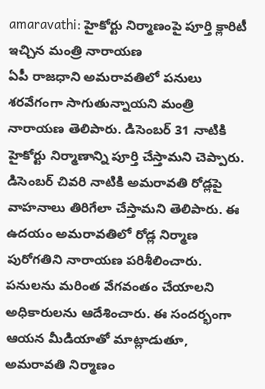amaravathi: హైకోర్టు నిర్మాణంపై పూర్తి క్లారిటీ ఇచ్చిన మంత్రి నారాయణ
ఏపీ రాజధాని అమరావతిలో పనులు శరవేగంగా సాగుతున్నాయని మంత్రి నారాయణ తెలిపారు. డిసెంబర్ 31 నాటికి హైకోర్టు నిర్మాణాన్ని పూర్తి చేస్తామని చెప్పారు. డిసెంబర్ చివరి నాటికి అమరావతి రోడ్లపై వాహనాలు తిరిగేలా చేస్తామని తెలిపారు. ఈ ఉదయం అమరావతిలో రోడ్ల నిర్మాణ పురోగతిని నారాయణ పరిశీలించారు. పనులను మరింత వేగవంతం చేయాలని అధికారులను ఆదేశించారు. ఈ సందర్భంగా ఆయన మీడియాతో మాట్లాడుతూ, అమరావతి నిర్మాణం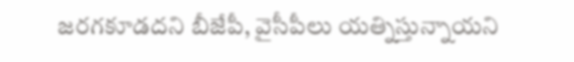జరగకూడదని బీజేపీ, వైసీపీలు యత్నిస్తున్నాయని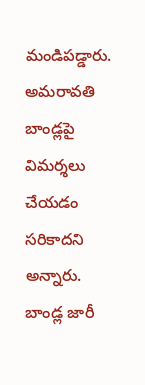మండిపడ్డారు. అమరావతి బాండ్లపై విమర్శలు చేయడం సరికాదని అన్నారు. బాండ్ల జారీ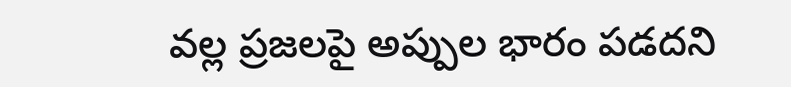వల్ల ప్రజలపై అప్పుల భారం పడదని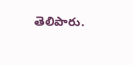తెలిపారు.